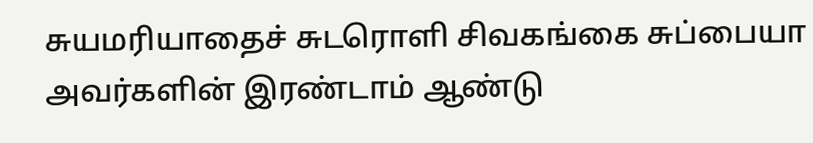சுயமரியாதைச் சுடரொளி சிவகங்கை சுப்பையா அவர்களின் இரண்டாம் ஆண்டு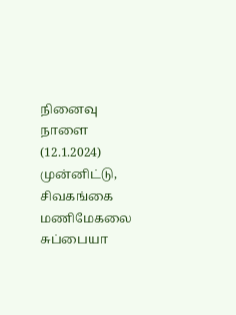நினைவு நாளை (12.1.2024) முன்னிட்டு, சிவகங்கை மணிமேகலை சுப்பையா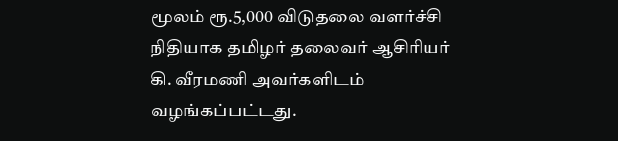மூலம் ரூ.5,000 விடுதலை வளர்ச்சி நிதியாக தமிழர் தலைவர் ஆசிரியர் கி. வீரமணி அவர்களிடம் வழங்கப்பட்டது.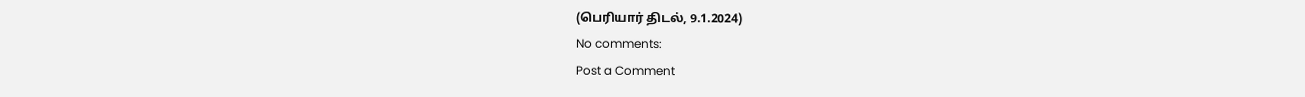(பெரியார் திடல், 9.1.2024)
No comments:
Post a Comment